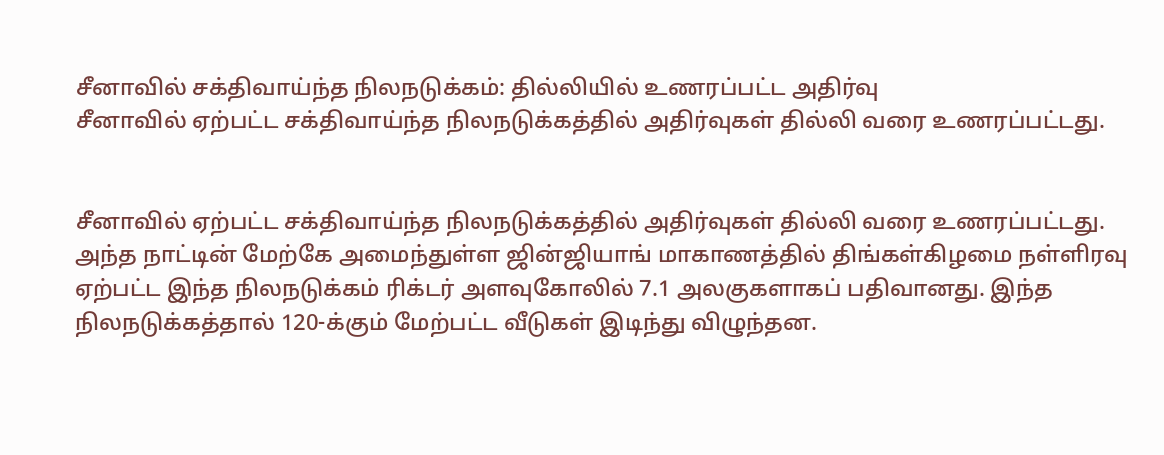சீனாவில் சக்திவாய்ந்த நிலநடுக்கம்: தில்லியில் உணரப்பட்ட அதிர்வு
சீனாவில் ஏற்பட்ட சக்திவாய்ந்த நிலநடுக்கத்தில் அதிர்வுகள் தில்லி வரை உணரப்பட்டது.


சீனாவில் ஏற்பட்ட சக்திவாய்ந்த நிலநடுக்கத்தில் அதிர்வுகள் தில்லி வரை உணரப்பட்டது.
அந்த நாட்டின் மேற்கே அமைந்துள்ள ஜின்ஜியாங் மாகாணத்தில் திங்கள்கிழமை நள்ளிரவு ஏற்பட்ட இந்த நிலநடுக்கம் ரிக்டர் அளவுகோலில் 7.1 அலகுகளாகப் பதிவானது. இந்த நிலநடுக்கத்தால் 120-க்கும் மேற்பட்ட வீடுகள் இடிந்து விழுந்தன.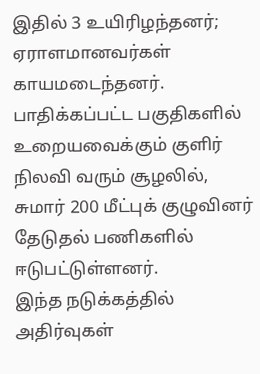இதில் 3 உயிரிழந்தனர்; ஏராளமானவர்கள் காயமடைந்தனர்.
பாதிக்கப்பட்ட பகுதிகளில் உறையவைக்கும் குளிர் நிலவி வரும் சூழலில், சுமார் 200 மீட்புக் குழுவினர் தேடுதல் பணிகளில் ஈடுபட்டுள்ளனர்.
இந்த நடுக்கத்தில் அதிர்வுகள்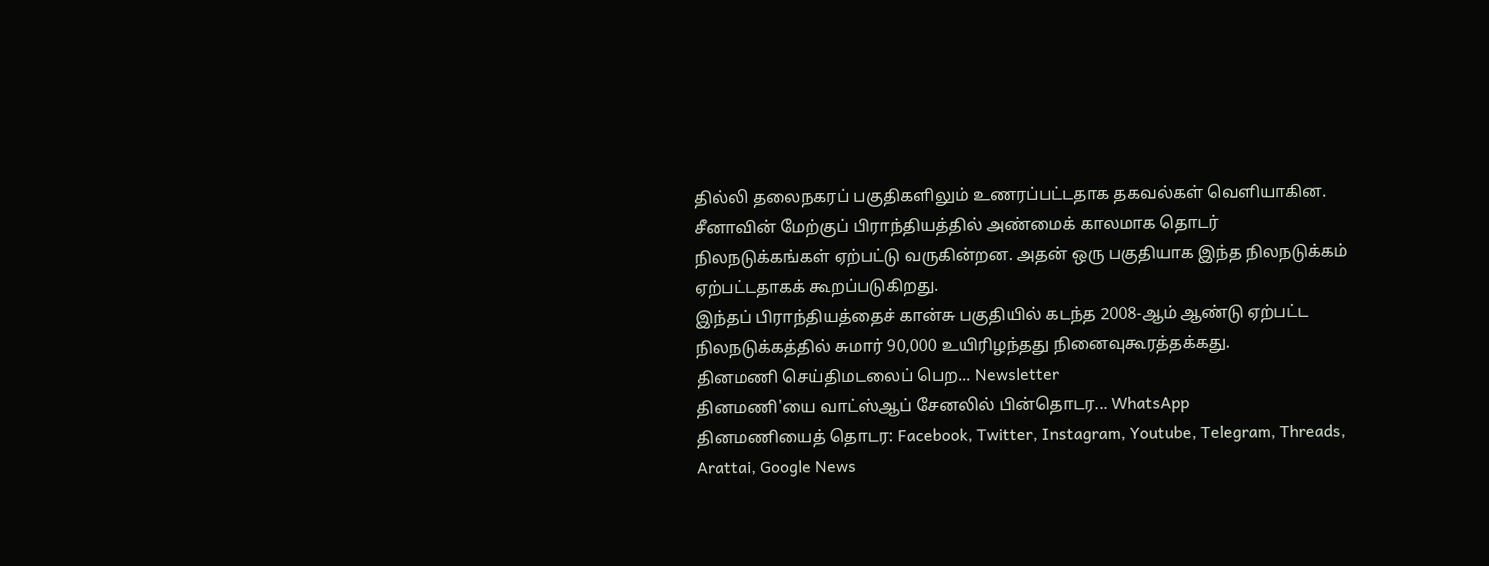தில்லி தலைநகரப் பகுதிகளிலும் உணரப்பட்டதாக தகவல்கள் வெளியாகின.
சீனாவின் மேற்குப் பிராந்தியத்தில் அண்மைக் காலமாக தொடர் நிலநடுக்கங்கள் ஏற்பட்டு வருகின்றன. அதன் ஒரு பகுதியாக இந்த நிலநடுக்கம் ஏற்பட்டதாகக் கூறப்படுகிறது.
இந்தப் பிராந்தியத்தைச் கான்சு பகுதியில் கடந்த 2008-ஆம் ஆண்டு ஏற்பட்ட நிலநடுக்கத்தில் சுமார் 90,000 உயிரிழந்தது நினைவுகூரத்தக்கது.
தினமணி செய்திமடலைப் பெற... Newsletter
தினமணி'யை வாட்ஸ்ஆப் சேனலில் பின்தொடர... WhatsApp
தினமணியைத் தொடர: Facebook, Twitter, Instagram, Youtube, Telegram, Threads, Arattai, Google News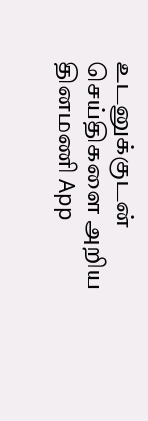உடனுக்குடன் செய்திகளை அறிய தினமணி App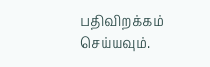பதிவிறக்கம் செய்யவும்.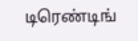டிரெண்டிங்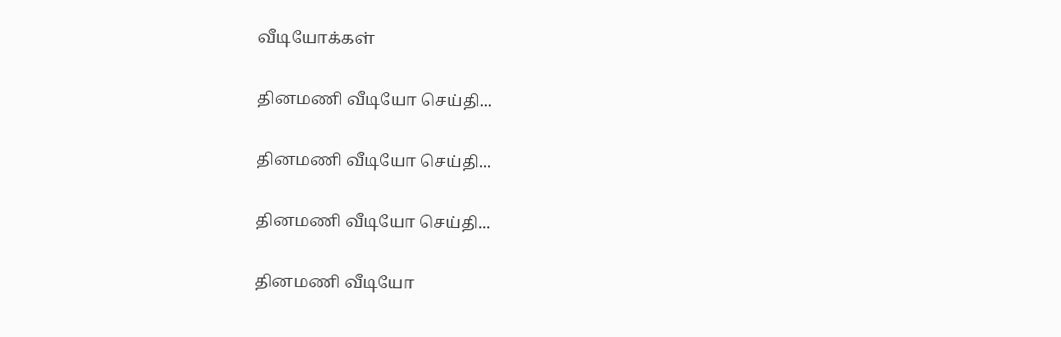வீடியோக்கள்

தினமணி வீடியோ செய்தி...

தினமணி வீடியோ செய்தி...

தினமணி வீடியோ செய்தி...

தினமணி வீடியோ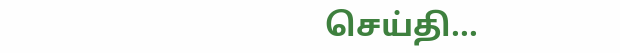செய்தி...